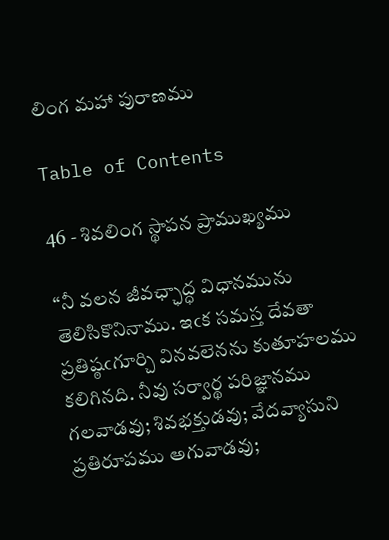లింగ మహా పురాణము

Table of Contents

46 - శివలింగ స్థాపన ప్రాముఖ్యము

“నీ వలన జీవఛ్ఛాద్ధ విధానమును తెలిసికొనినాము. ఇఁక సమస్త దేవతా ప్రతిష్ఠఁగూర్చి వినవలెనను కుతూహలము కలిగినది. నీవు సర్వార్థ పరిజ్ఞానము గలవాడవు; శివభక్తుడవు; వేదవ్యాసుని ప్రతిరూపము అగువాడవు;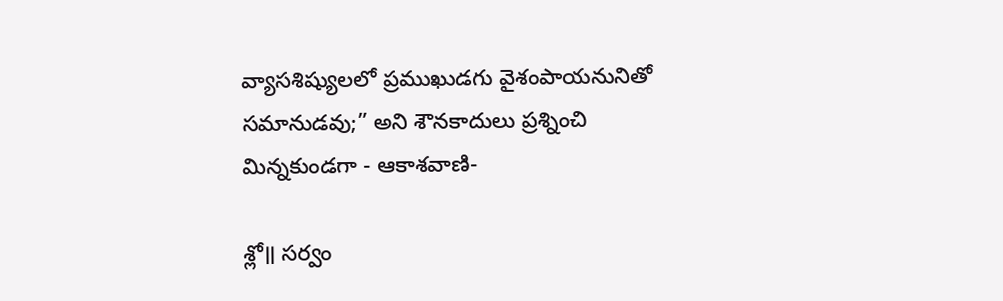వ్యాసశిష్యులలో ప్రముఖుడగు వైశంపాయనునితో సమానుడవు;” అని శౌనకాదులు ప్రశ్నించి మిన్నకుండగా - ఆకాశవాణి-

శ్లో॥ సర్వం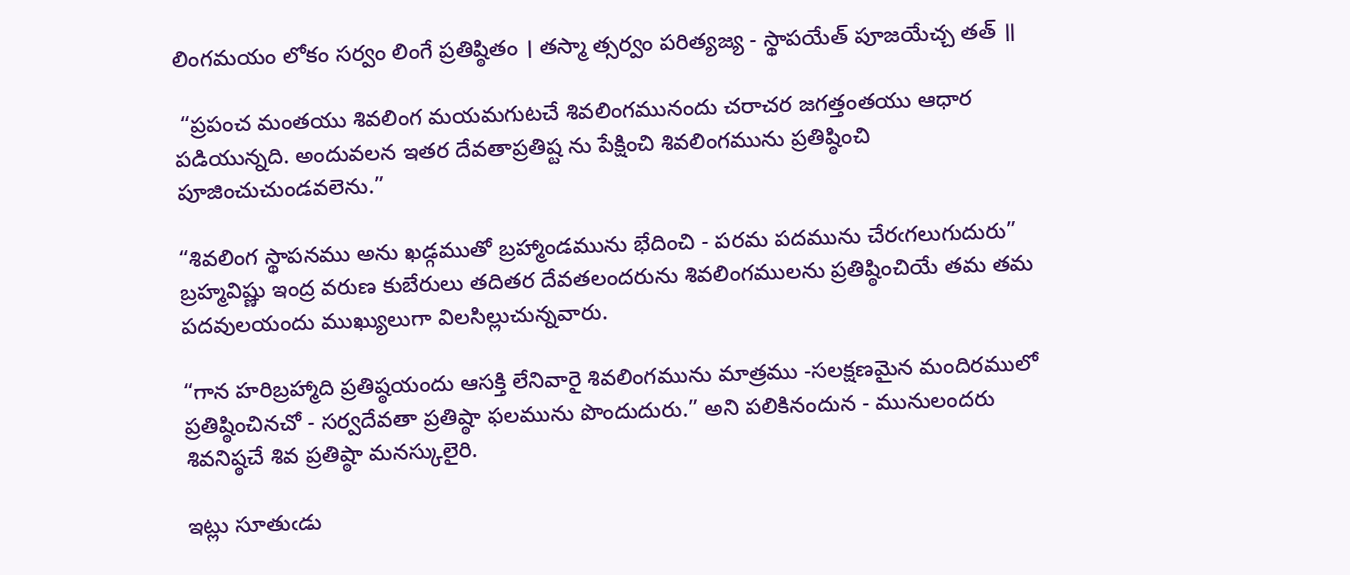లింగమయం లోకం సర్వం లింగే ప్రతిష్ఠితం । తస్మా త్సర్వం పరిత్యజ్య - స్థాపయేత్ పూజయేచ్చ తత్ ॥

 “ప్రపంచ మంతయు శివలింగ మయమగుటచే శివలింగమునందు చరాచర జగత్తంతయు ఆధార పడియున్నది. అందువలన ఇతర దేవతాప్రతిష్ట ను పేక్షించి శివలింగమును ప్రతిష్ఠించి పూజించుచుండవలెను.”

“శివలింగ స్థాపనము అను ఖడ్గముతో బ్రహ్మాండమును భేదించి - పరమ పదమును చేరఁగలుగుదురు” బ్రహ్మవిష్ణు ఇంద్ర వరుణ కుబేరులు తదితర దేవతలందరును శివలింగములను ప్రతిష్ఠించియే తమ తమ పదవులయందు ముఖ్యులుగా విలసిల్లుచున్నవారు.

“గాన హరిబ్రహ్మాది ప్రతిష్ఠయందు ఆసక్తి లేనివారై శివలింగమును మాత్రము -సలక్షణమైన మందిరములో ప్రతిష్ఠించినచో - సర్వదేవతా ప్రతిష్ఠా ఫలమును పొందుదురు.” అని పలికినందున - మునులందరు శివనిష్ఠచే శివ ప్రతిష్ఠా మనస్కులైరి.

ఇట్లు సూతుఁడు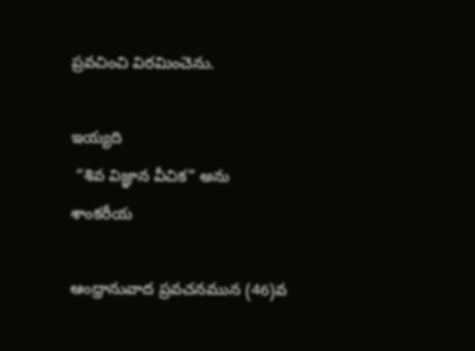ప్రవచించి విరమించెను.

ఇయ్యది
 “శివ విజ్ఞాన వీచిక” అను శాంకరీయ

ఆంధ్రానువాద ప్రవచనమున (46)వ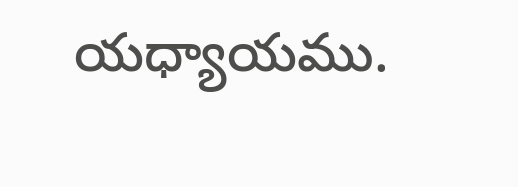యధ్యాయము.